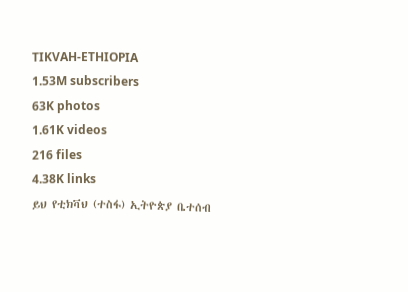TIKVAH-ETHIOPIA
1.53M subscribers
63K photos
1.61K videos
216 files
4.38K links
ይህ የቲክቫህ (ተስፋ) ኢትዮጵያ ቤተሰብ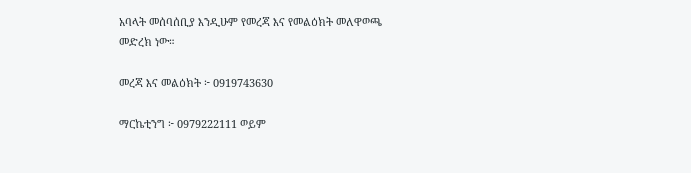አባላት መሰባሰቢያ እንዲሁም የመረጃ እና የመልዕክት መለዋወጫ መድረክ ነው።

መረጃ እና መልዕክት ፦ 0919743630

ማርኬቲንግ ፦ 0979222111 ወይም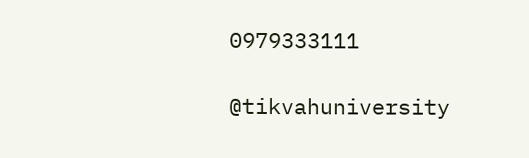0979333111

@tikvahuniversity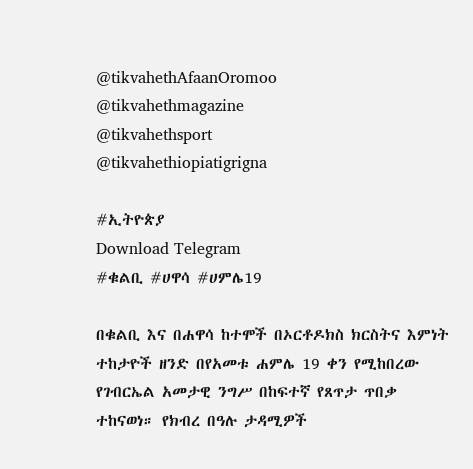@tikvahethAfaanOromoo
@tikvahethmagazine
@tikvahethsport
@tikvahethiopiatigrigna

#ኢትዮጵያ
Download Telegram
#ቁልቢ #ሀዋሳ #ሀምሌ19

በቁልቢ እና በሐዋሳ ከተሞች በኦርቶዶክስ ክርስትና እምነት ተከታዮች ዘንድ በየአመቱ ሐምሌ 19 ቀን የሚከበረው የገብርኤል አመታዊ ንግሥ በከፍተኛ የጸጥታ ጥበቃ ተከናወነ። የክብረ በዓሉ ታዳሚዎች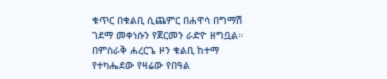ቁጥር በቁልቢ ሲጨምር በሐዋሳ በግማሽ ገደማ መቀነሱን የጀርመን ራድዮ ዘግቧል።
በምስራቅ ሐረርጌ ዞን ቁልቢ ከተማ የተካሔደው የዛሬው የበዓል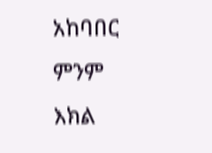አከባበር ምንም እክል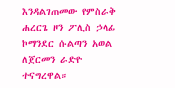እንዳልገጠመው የምስራቅ ሐረርጌ ዞን ፖሊስ ኃላፊ ኮማንደር ሱልጣን አወል ለጀርመን ራድዮ ተናግረዋል።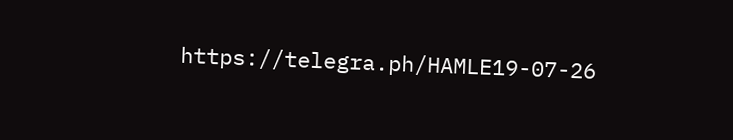https://telegra.ph/HAMLE19-07-26